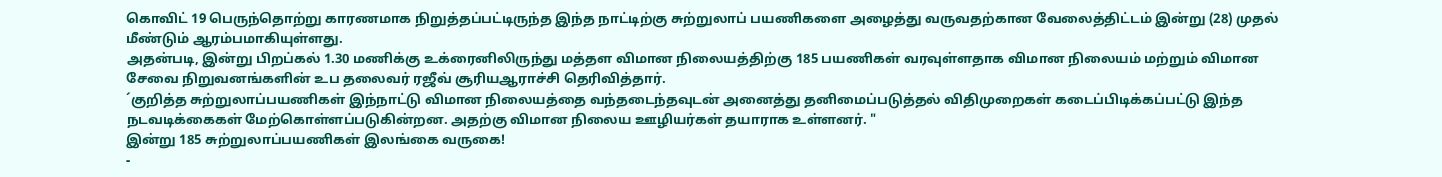கொவிட் 19 பெருந்தொற்று காரணமாக நிறுத்தப்பட்டிருந்த இந்த நாட்டிற்கு சுற்றுலாப் பயணிகளை அழைத்து வருவதற்கான வேலைத்திட்டம் இன்று (28) முதல் மீண்டும் ஆரம்பமாகியுள்ளது.
அதன்படி, இன்று பிறப்கல் 1.30 மணிக்கு உக்ரைனிலிருந்து மத்தள விமான நிலையத்திற்கு 185 பயணிகள் வரவுள்ளதாக விமான நிலையம் மற்றும் விமான சேவை நிறுவனங்களின் உப தலைவர் ரஜீவ் சூரியஆராச்சி தெரிவித்தார்.
´குறித்த சுற்றுலாப்பயணிகள் இந்நாட்டு விமான நிலையத்தை வந்தடைந்தவுடன் அனைத்து தனிமைப்படுத்தல் விதிமுறைகள் கடைப்பிடிக்கப்பட்டு இந்த நடவடிக்கைகள் மேற்கொள்ளப்படுகின்றன. அதற்கு விமான நிலைய ஊழியர்கள் தயாராக உள்ளனர். "
இன்று 185 சுற்றுலாப்பயணிகள் இலங்கை வருகை!
-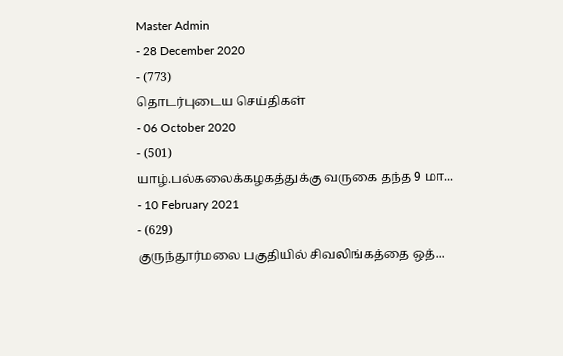Master Admin
- 28 December 2020
- (773)
தொடர்புடைய செய்திகள்
- 06 October 2020
- (501)
யாழ்.பல்கலைக்கழகத்துக்கு வருகை தந்த 9 மா...
- 10 February 2021
- (629)
குருந்தூர்மலை பகுதியில் சிவலிங்கத்தை ஒத்...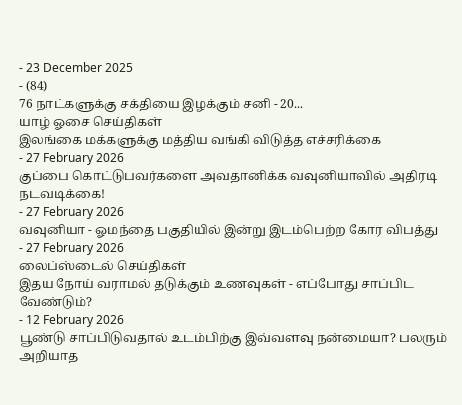- 23 December 2025
- (84)
76 நாட்களுக்கு சக்தியை இழக்கும் சனி - 20...
யாழ் ஓசை செய்திகள்
இலங்கை மக்களுக்கு மத்திய வங்கி விடுத்த எச்சரிக்கை
- 27 February 2026
குப்பை கொட்டுபவர்களை அவதானிக்க வவுனியாவில் அதிரடி நடவடிக்கை!
- 27 February 2026
வவுனியா - ஓமந்தை பகுதியில் இன்று இடம்பெற்ற கோர விபத்து
- 27 February 2026
லைப்ஸ்டைல் செய்திகள்
இதய நோய் வராமல் தடுக்கும் உணவுகள் - எப்போது சாப்பிட வேண்டும்?
- 12 February 2026
பூண்டு சாப்பிடுவதால் உடம்பிற்கு இவ்வளவு நன்மையா? பலரும் அறியாத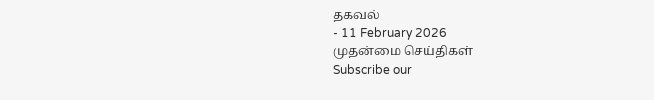தகவல்
- 11 February 2026
முதன்மை செய்திகள்
Subscribe our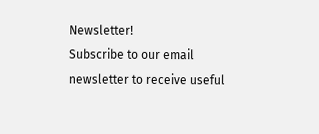Newsletter!
Subscribe to our email newsletter to receive useful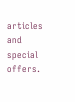articles and special offers.